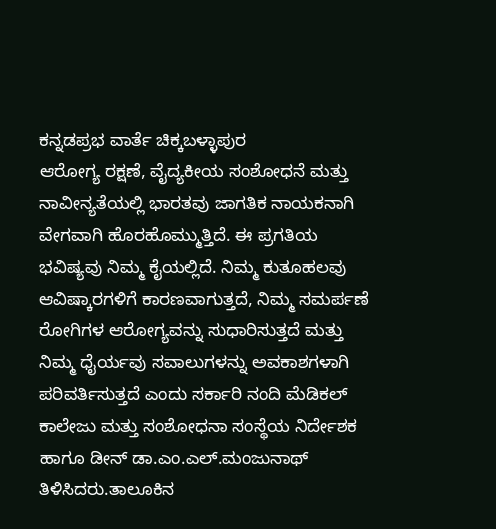ಕನ್ನಡಪ್ರಭ ವಾರ್ತೆ ಚಿಕ್ಕಬಳ್ಳಾಪುರ
ಆರೋಗ್ಯ ರಕ್ಷಣೆ, ವೈದ್ಯಕೀಯ ಸಂಶೋಧನೆ ಮತ್ತು ನಾವೀನ್ಯತೆಯಲ್ಲಿ ಭಾರತವು ಜಾಗತಿಕ ನಾಯಕನಾಗಿ ವೇಗವಾಗಿ ಹೊರಹೊಮ್ಮುತ್ತಿದೆ. ಈ ಪ್ರಗತಿಯ ಭವಿಷ್ಯವು ನಿಮ್ಮ ಕೈಯಲ್ಲಿದೆ. ನಿಮ್ಮ ಕುತೂಹಲವು ಆವಿಷ್ಕಾರಗಳಿಗೆ ಕಾರಣವಾಗುತ್ತದೆ, ನಿಮ್ಮ ಸಮರ್ಪಣೆ ರೋಗಿಗಳ ಆರೋಗ್ಯವನ್ನು ಸುಧಾರಿಸುತ್ತದೆ ಮತ್ತು ನಿಮ್ಮ ಧೈರ್ಯವು ಸವಾಲುಗಳನ್ನು ಅವಕಾಶಗಳಾಗಿ ಪರಿವರ್ತಿಸುತ್ತದೆ ಎಂದು ಸರ್ಕಾರಿ ನಂದಿ ಮೆಡಿಕಲ್ ಕಾಲೇಜು ಮತ್ತು ಸಂಶೋಧನಾ ಸಂಸ್ಥೆಯ ನಿರ್ದೇಶಕ ಹಾಗೂ ಡೀನ್ ಡಾ.ಎಂ.ಎಲ್.ಮಂಜುನಾಥ್ ತಿಳಿಸಿದರು.ತಾಲೂಕಿನ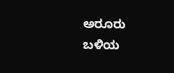ಅರೂರು ಬಳಿಯ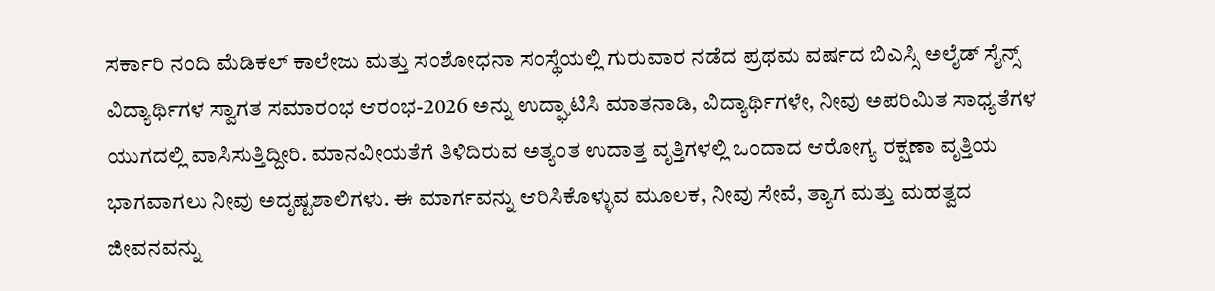ಸರ್ಕಾರಿ ನಂದಿ ಮೆಡಿಕಲ್ ಕಾಲೇಜು ಮತ್ತು ಸಂಶೋಧನಾ ಸಂಸ್ಥೆಯಲ್ಲಿ ಗುರುವಾರ ನಡೆದ ಪ್ರಥಮ ವರ್ಷದ ಬಿಎಸ್ಸಿ ಅಲೈಡ್ ಸೈನ್ಸ್ ವಿದ್ಯಾರ್ಥಿಗಳ ಸ್ವಾಗತ ಸಮಾರಂಭ ಆರಂಭ-2026 ಅನ್ನು ಉದ್ಘಾಟಿಸಿ ಮಾತನಾಡಿ, ವಿದ್ಯಾರ್ಥಿಗಳೇ, ನೀವು ಅಪರಿಮಿತ ಸಾಧ್ಯತೆಗಳ ಯುಗದಲ್ಲಿ ವಾಸಿಸುತ್ತಿದ್ದೀರಿ. ಮಾನವೀಯತೆಗೆ ತಿಳಿದಿರುವ ಅತ್ಯಂತ ಉದಾತ್ತ ವೃತ್ತಿಗಳಲ್ಲಿ ಒಂದಾದ ಆರೋಗ್ಯ ರಕ್ಷಣಾ ವೃತ್ತಿಯ ಭಾಗವಾಗಲು ನೀವು ಅದೃಷ್ಟಶಾಲಿಗಳು. ಈ ಮಾರ್ಗವನ್ನು ಆರಿಸಿಕೊಳ್ಳುವ ಮೂಲಕ, ನೀವು ಸೇವೆ, ತ್ಯಾಗ ಮತ್ತು ಮಹತ್ವದ ಜೀವನವನ್ನು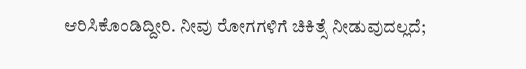ಆರಿಸಿಕೊಂಡಿದ್ದೀರಿ. ನೀವು ರೋಗಗಳಿಗೆ ಚಿಕಿತ್ಸೆ ನೀಡುವುದಲ್ಲದೆ;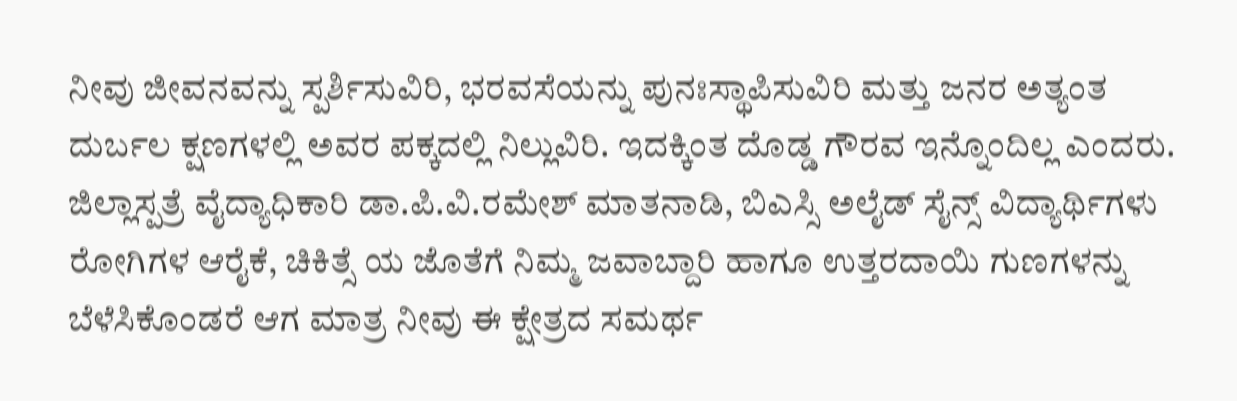ನೀವು ಜೀವನವನ್ನು ಸ್ಪರ್ಶಿಸುವಿರಿ, ಭರವಸೆಯನ್ನು ಪುನಃಸ್ಥಾಪಿಸುವಿರಿ ಮತ್ತು ಜನರ ಅತ್ಯಂತ ದುರ್ಬಲ ಕ್ಷಣಗಳಲ್ಲಿ ಅವರ ಪಕ್ಕದಲ್ಲಿ ನಿಲ್ಲುವಿರಿ. ಇದಕ್ಕಿಂತ ದೊಡ್ಡ ಗೌರವ ಇನ್ನೊಂದಿಲ್ಲ ಎಂದರು.
ಜಿಲ್ಲಾಸ್ಪತ್ರೆ ವೈದ್ಯಾಧಿಕಾರಿ ಡಾ.ಪಿ.ವಿ.ರಮೇಶ್ ಮಾತನಾಡಿ, ಬಿಎಸ್ಸಿ ಅಲೈಡ್ ಸೈನ್ಸ್ ವಿದ್ಯಾರ್ಥಿಗಳು ರೋಗಿಗಳ ಆರೈಕೆ, ಚಿಕಿತ್ಸೆ ಯ ಜೊತೆಗೆ ನಿಮ್ಮ ಜವಾಬ್ದಾರಿ ಹಾಗೂ ಉತ್ತರದಾಯಿ ಗುಣಗಳನ್ನು ಬೆಳೆಸಿಕೊಂಡರೆ ಆಗ ಮಾತ್ರ ನೀವು ಈ ಕ್ಷೇತ್ರದ ಸಮರ್ಥ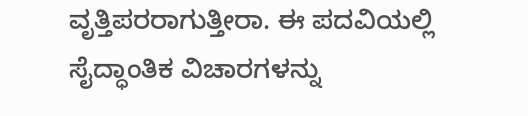ವೃತ್ತಿಪರರಾಗುತ್ತೀರಾ. ಈ ಪದವಿಯಲ್ಲಿ ಸೈದ್ಧಾಂತಿಕ ವಿಚಾರಗಳನ್ನು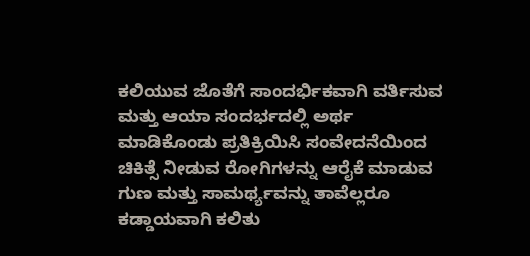ಕಲಿಯುವ ಜೊತೆಗೆ ಸಾಂದರ್ಭಿಕವಾಗಿ ವರ್ತಿಸುವ ಮತ್ತು ಆಯಾ ಸಂದರ್ಭದಲ್ಲಿ ಅರ್ಥ ಮಾಡಿಕೊಂಡು ಪ್ರತಿಕ್ರಿಯಿಸಿ ಸಂವೇದನೆಯಿಂದ ಚಿಕಿತ್ಸೆ ನೀಡುವ ರೋಗಿಗಳನ್ನು ಆರೈಕೆ ಮಾಡುವ ಗುಣ ಮತ್ತು ಸಾಮರ್ಥ್ಯವನ್ನು ತಾವೆಲ್ಲರೂ ಕಡ್ಡಾಯವಾಗಿ ಕಲಿತು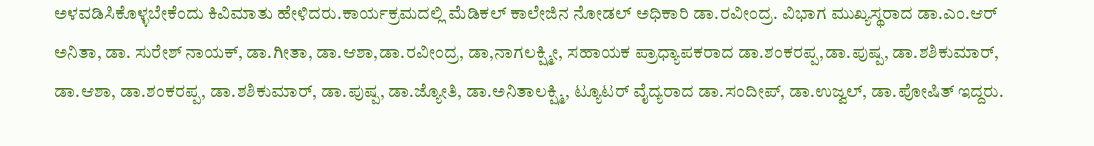ಅಳವಡಿಸಿಕೊಳ್ಳಬೇಕೆಂದು ಕಿವಿಮಾತು ಹೇಳಿದರು.ಕಾರ್ಯಕ್ರಮದಲ್ಲಿ ಮೆಡಿಕಲ್ ಕಾಲೇಜಿನ ನೋಡಲ್ ಅಧಿಕಾರಿ ಡಾ.ರವೀಂದ್ರ. ವಿಭಾಗ ಮುಖ್ಯಸ್ಥರಾದ ಡಾ.ಎಂ.ಆರ್ ಅನಿತಾ, ಡಾ. ಸುರೇಶ್ ನಾಯಕ್, ಡಾ.ಗೀತಾ, ಡಾ.ಆಶಾ,ಡಾ.ರವೀಂದ್ರ, ಡಾ,ನಾಗಲಕ್ಷ್ಮೀ, ಸಹಾಯಕ ಪ್ರಾಧ್ಯಾಪಕರಾದ ಡಾ.ಶಂಕರಪ್ಪ,ಡಾ.ಪುಷ್ಪ, ಡಾ.ಶಶಿಕುಮಾರ್, ಡಾ.ಆಶಾ, ಡಾ.ಶಂಕರಪ್ಪ, ಡಾ.ಶಶಿಕುಮಾರ್, ಡಾ.ಪುಷ್ಪ, ಡಾ.ಜ್ಯೋತಿ, ಡಾ.ಅನಿತಾಲಕ್ಷ್ಮಿ, ಟ್ಯೂಟರ್ ವೈದ್ಯರಾದ ಡಾ.ಸಂದೀಪ್, ಡಾ.ಉಜ್ವಲ್, ಡಾ.ಪೋಷಿತ್ ಇದ್ದರು.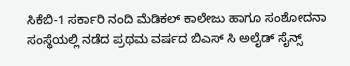ಸಿಕೆಬಿ-1 ಸರ್ಕಾರಿ ನಂದಿ ಮೆಡಿಕಲ್ ಕಾಲೇಜು ಹಾಗೂ ಸಂಶೋದನಾ ಸಂಸ್ಥೆಯಲ್ಲಿ ನಡೆದ ಪ್ರಥಮ ವರ್ಷದ ಬಿಎಸ್ ಸಿ ಅಲೈಡ್ ಸೈನ್ಸ್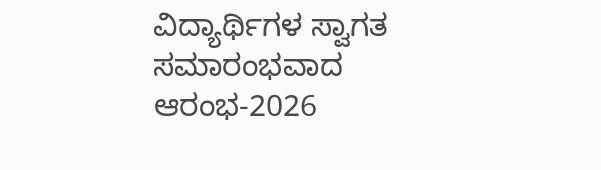ವಿದ್ಯಾರ್ಥಿಗಳ ಸ್ವಾಗತ ಸಮಾರಂಭವಾದ ಆರಂಭ-2026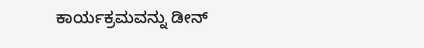ಕಾರ್ಯಕ್ರಮವನ್ನು ಡೀನ್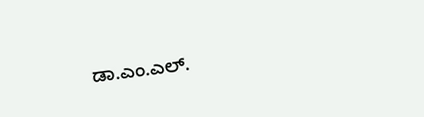ಡಾ.ಎಂ.ಎಲ್.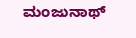ಮಂಜುನಾಥ್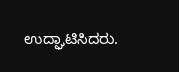ಉದ್ಘಾಟಿಸಿದರು.